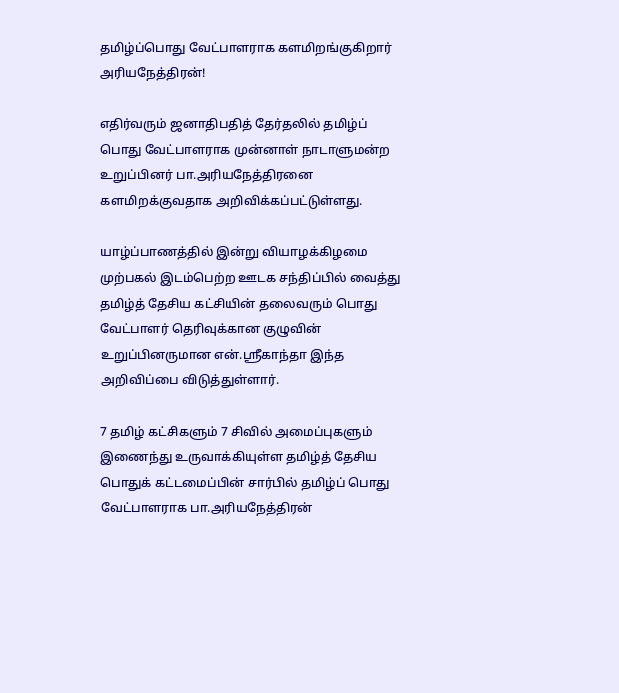தமிழ்ப்பொது வேட்பாளராக களமிறங்குகிறார் அரியநேத்திரன்!

எதிர்வரும் ஜனாதிபதித் தேர்தலில் தமிழ்ப் பொது வேட்பாளராக முன்னாள் நாடாளுமன்ற உறுப்பினர் பா.அரியநேத்திரனை களமிறக்குவதாக அறிவிக்கப்பட்டுள்ளது.

யாழ்ப்பாணத்தில் இன்று வியாழக்கிழமை முற்பகல் இடம்பெற்ற ஊடக சந்திப்பில் வைத்து தமிழ்த் தேசிய கட்சியின் தலைவரும் பொது வேட்பாளர் தெரிவுக்கான குழுவின் உறுப்பினருமான என்.ஸ்ரீகாந்தா இந்த அறிவிப்பை விடுத்துள்ளார்.

7 தமிழ் கட்சிகளும் 7 சிவில் அமைப்புகளும் இணைந்து உருவாக்கியுள்ள தமிழ்த் தேசிய பொதுக் கட்டமைப்பின் சார்பில் தமிழ்ப் பொது வேட்பாளராக பா.அரியநேத்திரன்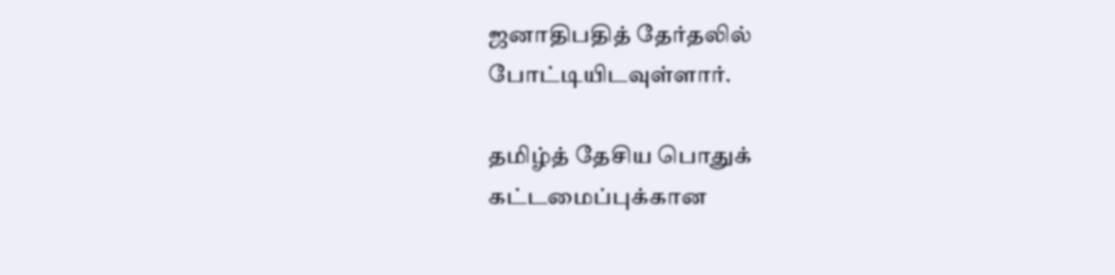ஜனாதிபதித் தேர்தலில் போட்டியிடவுள்ளார்.

தமிழ்த் தேசிய பொதுக் கட்டமைப்புக்கான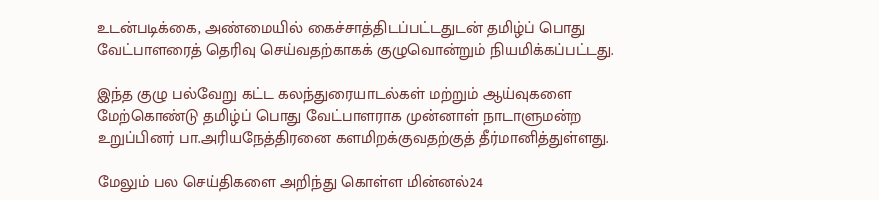உடன்படிக்கை, அண்மையில் கைச்சாத்திடப்பட்டதுடன் தமிழ்ப் பொது வேட்பாளரைத் தெரிவு செய்வதற்காகக் குழுவொன்றும் நியமிக்கப்பட்டது.

இந்த குழு பல்வேறு கட்ட கலந்துரையாடல்கள் மற்றும் ஆய்வுகளை மேற்கொண்டு தமிழ்ப் பொது வேட்பாளராக முன்னாள் நாடாளுமன்ற உறுப்பினர் பா.அரியநேத்திரனை களமிறக்குவதற்குத் தீர்மானித்துள்ளது.

மேலும் பல செய்திகளை அறிந்து கொள்ள மின்னல்24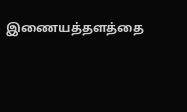இணையத்தளத்தை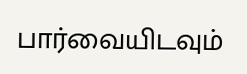பார்வையிடவும்